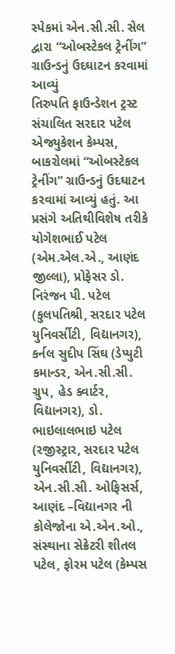સ્પેકમાં એન.સી.સી. સેલ દ્વારા “ઓબસ્ટેકલ ટ્રેનીંગ” ગ્રાઉન્ડનું ઉદઘાટન કરવામાં આવ્યું
તિરુપતિ ફાઉન્ડેશન ટ્રસ્ટ સંચાલિત સરદાર પટેલ એજ્યુકેશન કેમ્પસ, બાકરોલમાં “ઓબસ્ટેકલ ટ્રેનીંગ” ગ્રાઉન્ડનું ઉદઘાટન કરવામાં આવ્યું હતું. આ પ્રસંગે અતિથીવિશેષ તરીકે યોગેશભાઈ પટેલ (એમ.એલ.એ., આણંદ જીલ્લા), પ્રોફેસર ડો. નિરંજન પી. પટેલ (કુલપતિશ્રી, સરદાર પટેલ યુનિવર્સીટી, વિદ્યાનગર), કર્નલ સુદીપ સિંઘ (ડેપ્યુટી કમાન્ડર, એન.સી.સી. ગ્રુપ, હેડ ક્વાર્ટર, વિદ્યાનગર), ડો. ભાઇલાલભાઇ પટેલ (રજીસ્ટ્રાર, સરદાર પટેલ યુનિવર્સીટી, વિદ્યાનગર), એન.સી.સી. ઓફિસર્સ, આણંદ –વિદ્યાનગર ની કોલેજોના એ.એન.ઓ., સંસ્થાના સેક્રેટરી શીતલ પટેલ, ફોરમ પટેલ (કેમ્પસ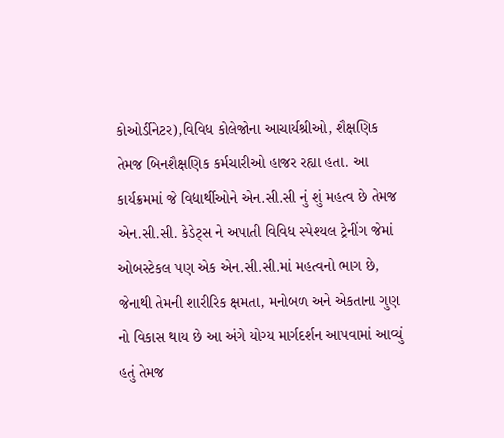કોઓર્ડીનેટર),વિવિધ કોલેજોના આચાર્યશ્રીઓ, શૈક્ષણિક તેમજ બિનશૈક્ષણિક કર્મચારીઓ હાજર રહ્યા હતા. આ કાર્યક્રમમાં જે વિદ્યાર્થીઓને એન.સી.સી નું શું મહત્વ છે તેમજ એન.સી.સી. કેડેટ્સ ને અપાતી વિવિધ સ્પેશ્યલ ટ્રેનીંગ જેમાં ઓબસ્ટેકલ પણ એક એન.સી.સી.માં મહત્વનો ભાગ છે, જેનાથી તેમની શારીરિક ક્ષમતા, મનોબળ અને એકતાના ગુણ નો વિકાસ થાય છે આ અંગે યોગ્ય માર્ગદર્શન આપવામાં આવ્યું હતું તેમજ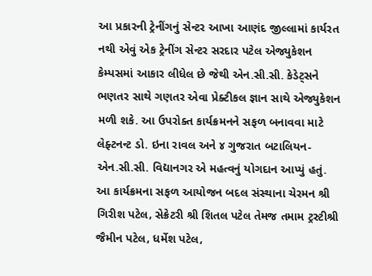આ પ્રકારની ટ્રેનીંગનું સેન્ટર આખા આણંદ જીલ્લામાં કાર્યરત નથી એવું એક ટ્રેનીંગ સેન્ટર સરદાર પટેલ એજ્યુકેશન કેમ્પસમાં આકાર લીધેલ છે જેથી એન.સી.સી. કેડેટ્સને ભણતર સાથે ગણતર એવા પ્રેક્ટીકલ જ્ઞાન સાથે એજ્યુકેશન મળી શકે. આ ઉપરોક્ત કાર્યક્રમનને સફળ બનાવવા માટે લેફ્ટનન્ટ ડો. ઇના રાવલ અને ૪ ગુજરાત બટાલિયન- એન.સી.સી. વિદ્યાનગર એ મહત્વનું યોગદાન આપ્યું હતું.
આ કાર્યક્રમના સફળ આયોજન બદલ સંસ્થાના ચેરમન શ્રી ગિરીશ પટેલ, સેક્રેટરી શ્રી શિતલ પટેલ તેમજ તમામ ટ્રસ્ટીશ્રી જૈમીન પટેલ, ધર્મેશ પટેલ,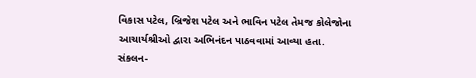વિકાસ પટેલ, બ્રિજેશ પટેલ અને ભાવિન પટેલ તેમજ કોલેજોના આચાર્યશ્રીઓ દ્વારા અભિનંદન પાઠવવામાં આવ્યા હતા.
સંકલન-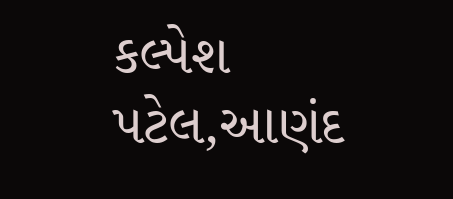કલ્પેશ પટેલ,આણંદ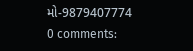મો-9879407774
0 comments: